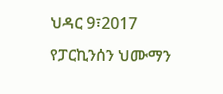ህዳር 9፣2017
የፓርኪንሰን ህሙማን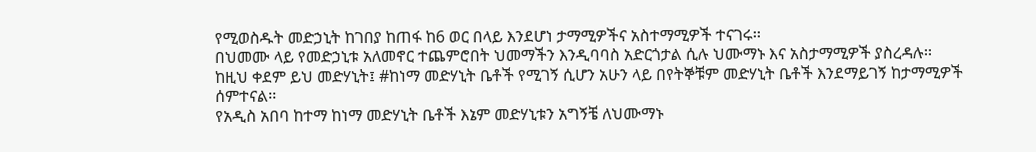የሚወስዱት መድኃኒት ከገበያ ከጠፋ ከ6 ወር በላይ እንደሆነ ታማሚዎችና አስተማሚዎች ተናገሩ፡፡
በህመሙ ላይ የመድኃኒቱ አለመኖር ተጨምሮበት ህመማችን እንዲባባስ አድርጎታል ሲሉ ህሙማኑ እና አስታማሚዎች ያስረዳሉ፡፡
ከዚህ ቀደም ይህ መድሃኒት፤ #ከነማ መድሃኒት ቤቶች የሚገኝ ሲሆን አሁን ላይ በየትኞቹም መድሃኒት ቤቶች እንደማይገኝ ከታማሚዎች ሰምተናል፡፡
የአዲስ አበባ ከተማ ከነማ መድሃኒት ቤቶች እኔም መድሃኒቱን አግኝቼ ለህሙማኑ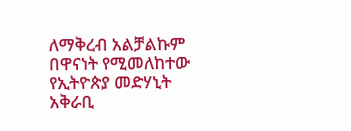ለማቅረብ አልቻልኩም በዋናነት የሚመለከተው የኢትዮጵያ መድሃኒት አቅራቢ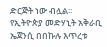ድርጅት ነው ብሏል፡፡
የኢትዮጵያ መድሃኒት አቅራቢ ኤጀንሲ በበኩሉ እጥረቱ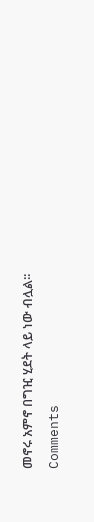መኖሩ አምኖ በግዢ ሂደት ላይ ነው ብሏል፡፡
Comments